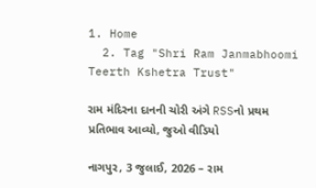1. Home
  2. Tag "Shri Ram Janmabhoomi Teerth Kshetra Trust"

રામ મંદિરના દાનની ચોરી અંગે RSSનો પ્રથમ પ્રતિભાવ આવ્યો, જુઓ વીડિયો

નાગપુર, 3 જુલાઈ, 2026 – રામ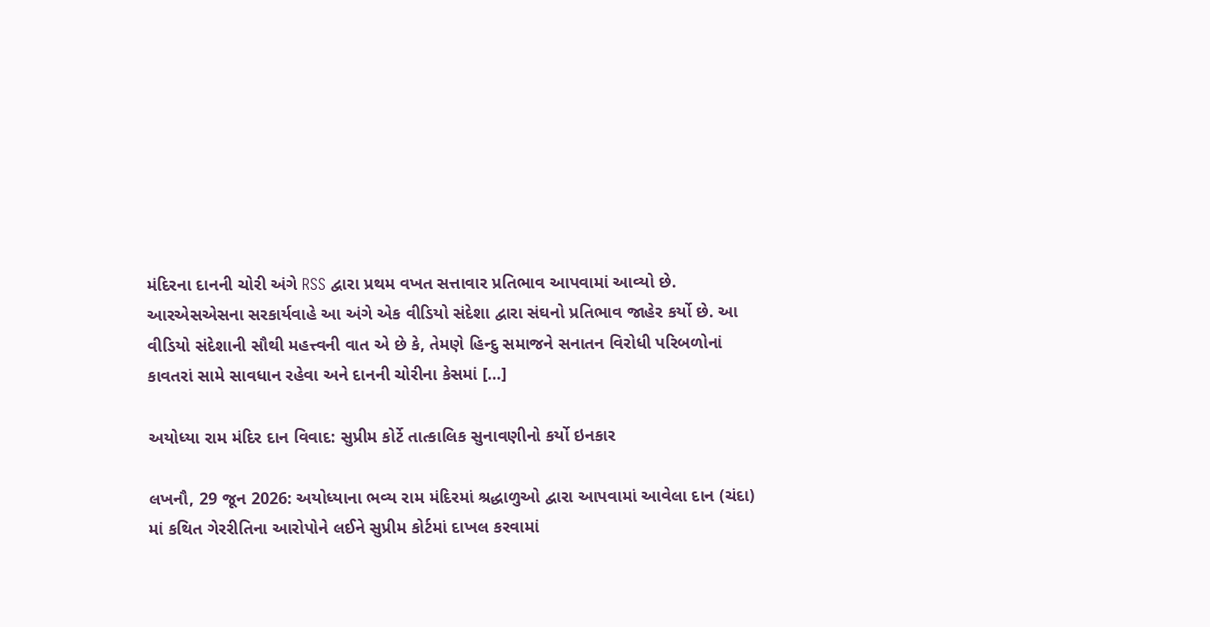મંદિરના દાનની ચોરી અંગે RSS દ્વારા પ્રથમ વખત સત્તાવાર પ્રતિભાવ આપવામાં આવ્યો છે. આરએસએસના સરકાર્યવાહે આ અંગે એક વીડિયો સંદેશા દ્વારા સંઘનો પ્રતિભાવ જાહેર કર્યો છે. આ વીડિયો સંદેશાની સૌથી મહત્ત્વની વાત એ છે કે, તેમણે હિન્દુ સમાજને સનાતન વિરોધી પરિબળોનાં કાવતરાં સામે સાવધાન રહેવા અને દાનની ચોરીના કેસમાં […]

અયોધ્યા રામ મંદિર દાન વિવાદ: સુપ્રીમ કોર્ટે તાત્કાલિક સુનાવણીનો કર્યો ઇનકાર

લખનૌ, 29 જૂન 2026: અયોધ્યાના ભવ્ય રામ મંદિરમાં શ્રદ્ધાળુઓ દ્વારા આપવામાં આવેલા દાન (ચંદા) માં કથિત ગેરરીતિના આરોપોને લઈને સુપ્રીમ કોર્ટમાં દાખલ કરવામાં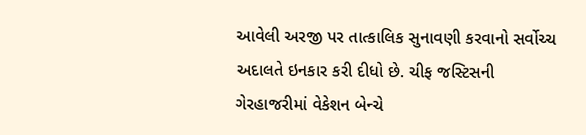આવેલી અરજી પર તાત્કાલિક સુનાવણી કરવાનો સર્વોચ્ચ અદાલતે ઇનકાર કરી દીધો છે. ચીફ જસ્ટિસની ગેરહાજરીમાં વેકેશન બેન્ચે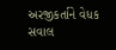અરજીકર્તાને વેધક સવાલ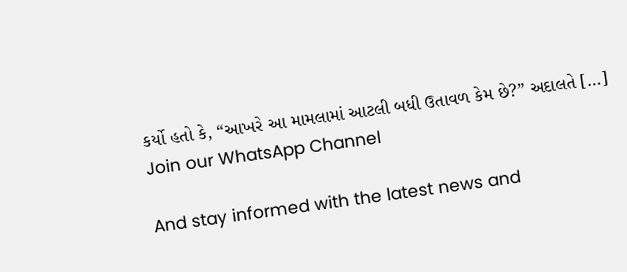કર્યો હતો કે, “આખરે આ મામલામાં આટલી બધી ઉતાવળ કેમ છે?” અદાલતે […]
Join our WhatsApp Channel

And stay informed with the latest news and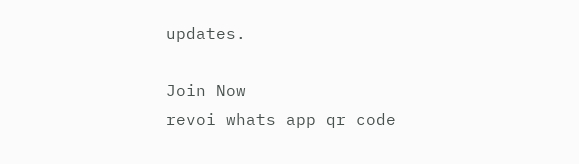updates.

Join Now
revoi whats app qr code